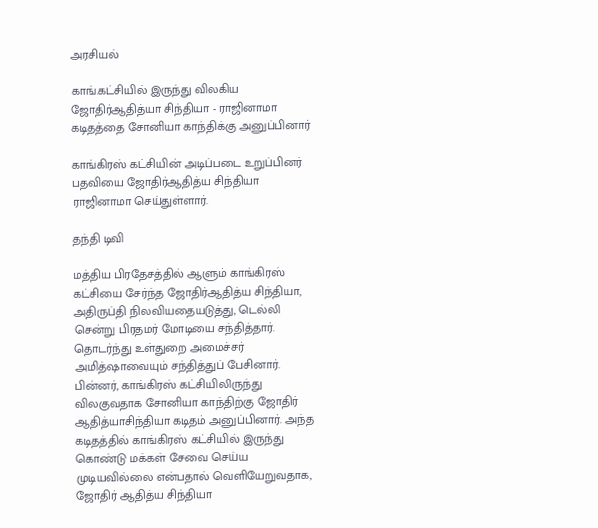அரசியல்

காங்.கட்சியில் இருந்து விலகிய ஜோதிர்ஆதித்யா சிந்தியா - ராஜினாமா கடிதத்தை சோனியா காந்திக்கு அனுப்பினார்

காங்கிரஸ் கட்சியின் அடிப்படை உறுப்பினர் பதவியை ஜோதிர்ஆதித்ய சிந்தியா ராஜினாமா செய்துள்ளார்.

தந்தி டிவி

மத்திய பிரதேசத்தில் ஆளும் காங்கிரஸ் கட்சியை சேர்ந்த ஜோதிர்ஆதித்ய சிந்தியா, அதிருப்தி நிலவியதையடுத்து, டெல்லி சென்று பிரதமர் மோடியை சந்தித்தார். தொடர்ந்து உள்துறை அமைச்சர் அமித்ஷாவையும் சந்தித்துப் பேசினார். பின்னர், காங்கிரஸ் கட்சியிலிருந்து விலகுவதாக சோனியா காந்திற்கு ஜோதிர் ஆதித்யாசிந்தியா கடிதம் அனுப்பினார். அந்த கடிதத்தில் காங்கிரஸ் கட்சியில் இருந்து கொண்டு மக்கள் சேவை செய்ய முடியவில்லை என்பதால் வெளியேறுவதாக, ஜோதிர் ஆதித்ய சிந்தியா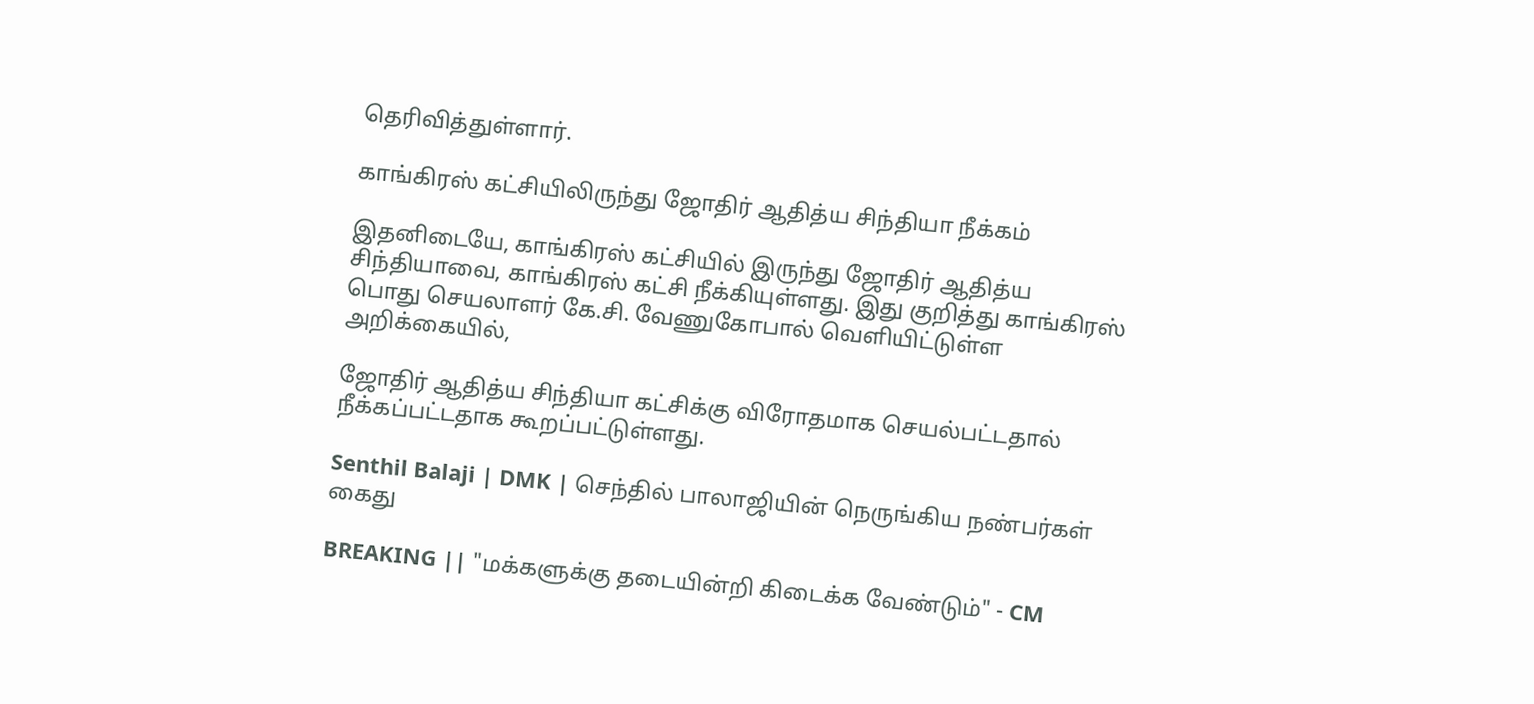தெரிவித்துள்ளார்.

காங்கிரஸ் கட்சியிலிருந்து ஜோதிர் ஆதித்ய சிந்தியா நீக்கம்

இதனிடையே, காங்கிரஸ் கட்சியில் இருந்து ஜோதிர் ஆதித்ய சிந்தியாவை, காங்கிரஸ் கட்சி நீக்கியுள்ளது. இது குறித்து காங்கிரஸ் பொது செயலாளர் கே.சி. வேணுகோபால் வெளியிட்டுள்ள அறிக்கையில்,

ஜோதிர் ஆதித்ய சிந்தியா கட்சிக்கு விரோதமாக செயல்பட்டதால் நீக்கப்பட்டதாக கூறப்பட்டுள்ளது.

Senthil Balaji | DMK | செந்தில் பாலாஜியின் நெருங்கிய நண்பர்கள் கைது

BREAKING || "மக்களுக்கு தடையின்றி கிடைக்க வேண்டும்" - CM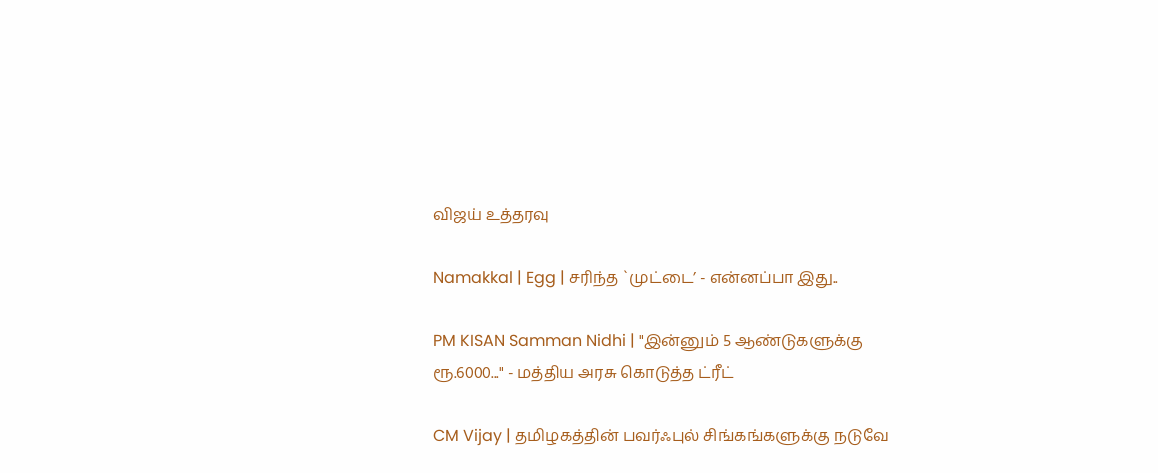விஜய் உத்தரவு

Namakkal | Egg | சரிந்த `முட்டை’ - என்னப்பா இது..

PM KISAN Samman Nidhi | "இன்னும் 5 ஆண்டுகளுக்கு ரூ.6000..." - மத்திய அரசு கொடுத்த ட்ரீட்

CM Vijay | தமிழகத்தின் பவர்ஃபுல் சிங்கங்களுக்கு நடுவே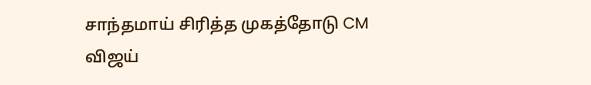சாந்தமாய் சிரித்த முகத்தோடு CM விஜய்